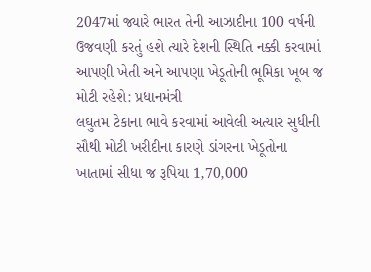2047માં જ્યારે ભારત તેની આઝાદીના 100 વર્ષની ઉજવણી કરતું હશે ત્યારે દેશની સ્થિતિ નક્કી કરવામાં આપણી ખેતી અને આપણા ખેડૂતોની ભૂમિકા ખૂબ જ મોટી રહેશે: પ્રધાનમંત્રી
લઘુતમ ટેકાના ભાવે કરવામાં આવેલી અત્યાર સુધીની સૌથી મોટી ખરીદીના કારણે ડાંગરના ખેડૂતોના ખાતામાં સીધા જ રૂપિયા 1,70,000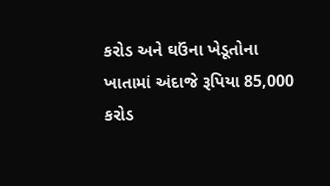કરોડ અને ઘઉંના ખેડૂતોના ખાતામાં અંદાજે રૂપિયા 85,000 કરોડ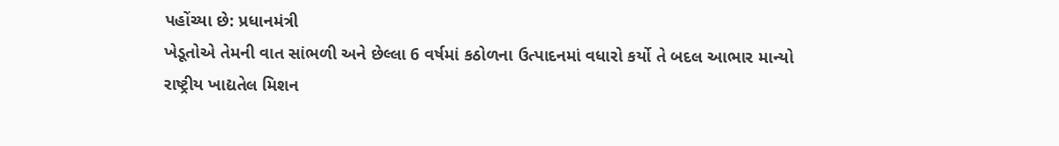પહોંચ્યા છે: પ્રધાનમંત્રી
ખેડૂતોએ તેમની વાત સાંભળી અને છેલ્લા 6 વર્ષમાં કઠોળના ઉત્પાદનમાં વધારો કર્યો તે બદલ આભાર માન્યો
રાષ્ટ્રીય ખાદ્યતેલ મિશન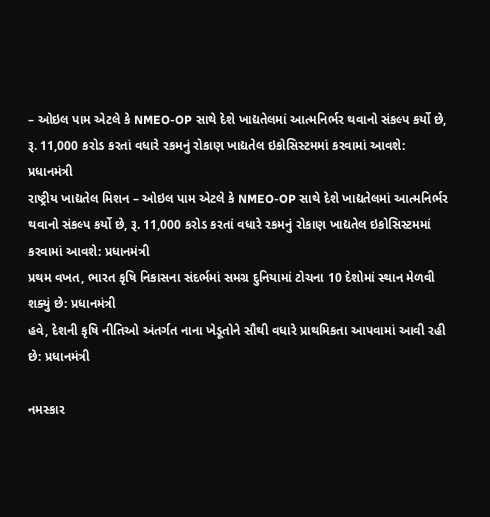– ઓઇલ પામ એટલે કે NMEO-OP સાથે દેશે ખાદ્યતેલમાં આત્મનિર્ભર થવાનો સંકલ્પ કર્યો છે, રૂ. 11,000 કરોડ કરતાં વધારે રકમનું રોકાણ ખાદ્યતેલ ઇકોસિસ્ટમમાં કરવામાં આવશે: પ્રધાનમંત્રી
રાષ્ટ્રીય ખાદ્યતેલ મિશન – ઓઇલ પામ એટલે કે NMEO-OP સાથે દેશે ખાદ્યતેલમાં આત્મનિર્ભર થવાનો સંકલ્પ કર્યો છે, રૂ. 11,000 કરોડ કરતાં વધારે રકમનું રોકાણ ખાદ્યતેલ ઇકોસિસ્ટમમાં કરવામાં આવશે: પ્રધાનમંત્રી
પ્રથમ વખત, ભારત કૃષિ નિકાસના સંદર્ભમાં સમગ્ર દુનિયામાં ટોચના 10 દેશોમાં સ્થાન મેળવી શક્યું છે: પ્રધાનમંત્રી
હવે, દેશની કૃષિ નીતિઓ અંતર્ગત નાના ખેડૂતોને સૌથી વધારે પ્રાથમિકતા આપવામાં આવી રહી છે: પ્રધાનમંત્રી

નમસ્કાર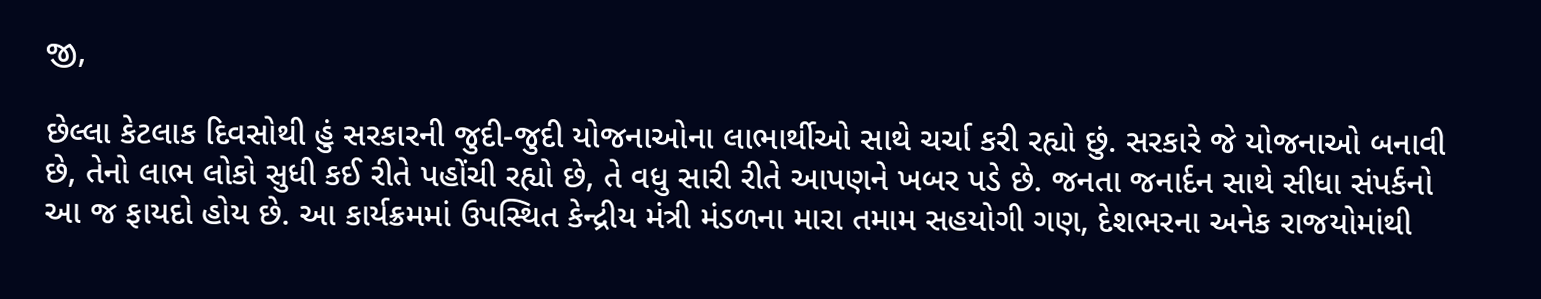જી,

છેલ્લા કેટલાક દિવસોથી હું સરકારની જુદી-જુદી યોજનાઓના લાભાર્થીઓ સાથે ચર્ચા કરી રહ્યો છું. સરકારે જે યોજનાઓ બનાવી છે, તેનો લાભ લોકો સુધી કઈ રીતે પહોંચી રહ્યો છે, તે વધુ સારી રીતે આપણને ખબર પડે છે. જનતા જનાર્દન સાથે સીધા સંપર્કનો આ જ ફાયદો હોય છે. આ કાર્યક્રમમાં ઉપસ્થિત કેન્દ્રીય મંત્રી મંડળના મારા તમામ સહયોગી ગણ, દેશભરના અનેક રાજયોમાંથી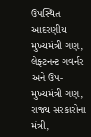ઉપસ્થિત આદરણીય મુખ્યમંત્રી ગણ, લેફ્ટનન્ટ ગવર્નર અને ઉપ-મુખ્યમંત્રી ગણ, રાજ્ય સરકારોના મંત્રી,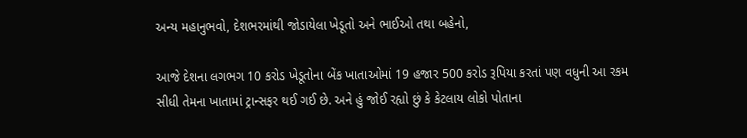અન્ય મહાનુભવો, દેશભરમાંથી જોડાયેલા ખેડૂતો અને ભાઈઓ તથા બહેનો,

આજે દેશના લગભગ 10 કરોડ ખેડૂતોના બેંક ખાતાઓમાં 19 હજાર 500 કરોડ રૂપિયા કરતાં પણ વધુની આ રકમ સીધી તેમના ખાતામાં ટ્રાન્સફર થઈ ગઈ છે. અને હું જોઈ રહ્યો છું કે કેટલાય લોકો પોતાના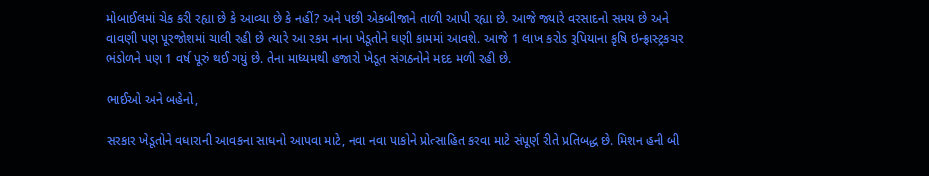મોબાઈલમાં ચેક કરી રહ્યા છે કે આવ્યા છે કે નહીં? અને પછી એકબીજાને તાળી આપી રહ્યા છે. આજે જ્યારે વરસાદનો સમય છે અને વાવણી પણ પૂરજોશમાં ચાલી રહી છે ત્યારે આ રકમ નાના ખેડૂતોને ઘણી કામમાં આવશે. આજે 1 લાખ કરોડ રૂપિયાના કૃષિ ઇન્ફ્રાસ્ટ્રકચર ભંડોળને પણ 1 વર્ષ પૂરું થઈ ગયું છે. તેના માધ્યમથી હજારો ખેડૂત સંગઠનોને મદદ મળી રહી છે.

ભાઈઓ અને બહેનો,

સરકાર ખેડૂતોને વધારાની આવકના સાધનો આપવા માટે, નવા નવા પાકોને પ્રોત્સાહિત કરવા માટે સંપૂર્ણ રીતે પ્રતિબદ્ધ છે. મિશન હની બી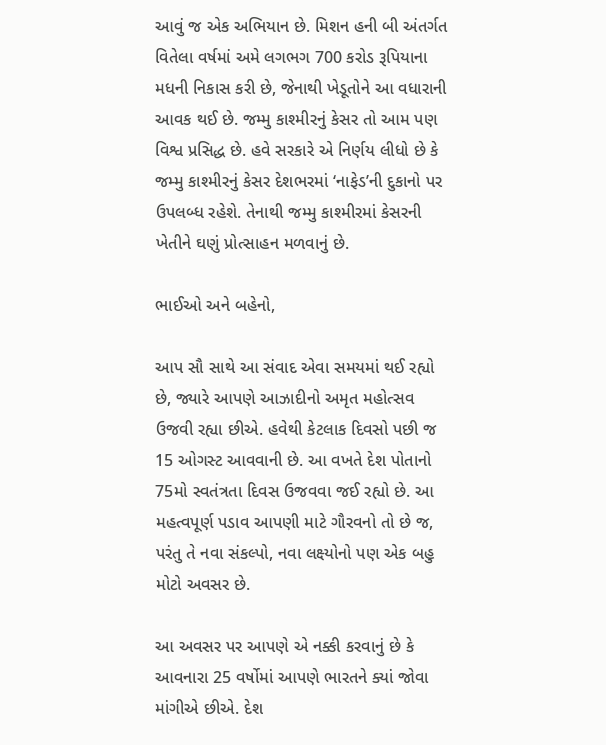આવું જ એક અભિયાન છે. મિશન હની બી અંતર્ગત વિતેલા વર્ષમાં અમે લગભગ 700 કરોડ રૂપિયાના મધની નિકાસ કરી છે, જેનાથી ખેડૂતોને આ વધારાની આવક થઈ છે. જમ્મુ કાશ્મીરનું કેસર તો આમ પણ વિશ્વ પ્રસિદ્ધ છે. હવે સરકારે એ નિર્ણય લીધો છે કે જમ્મુ કાશ્મીરનું કેસર દેશભરમાં ‘નાફેડ’ની દુકાનો પર ઉપલબ્ધ રહેશે. તેનાથી જમ્મુ કાશ્મીરમાં કેસરની ખેતીને ઘણું પ્રોત્સાહન મળવાનું છે.

ભાઈઓ અને બહેનો,

આપ સૌ સાથે આ સંવાદ એવા સમયમાં થઈ રહ્યો છે, જ્યારે આપણે આઝાદીનો અમૃત મહોત્સવ ઉજવી રહ્યા છીએ. હવેથી કેટલાક દિવસો પછી જ 15 ઓગસ્ટ આવવાની છે. આ વખતે દેશ પોતાનો 75મો સ્વતંત્રતા દિવસ ઉજવવા જઈ રહ્યો છે. આ મહત્વપૂર્ણ પડાવ આપણી માટે ગૌરવનો તો છે જ, પરંતુ તે નવા સંકલ્પો, નવા લક્ષ્યોનો પણ એક બહુ મોટો અવસર છે.

આ અવસર પર આપણે એ નક્કી કરવાનું છે કે આવનારા 25 વર્ષોમાં આપણે ભારતને ક્યાં જોવા માંગીએ છીએ. દેશ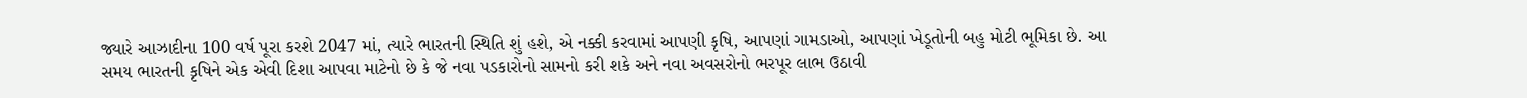જ્યારે આઝાદીના 100 વર્ષ પૂરા કરશે 2047 માં, ત્યારે ભારતની સ્થિતિ શું હશે, એ નક્કી કરવામાં આપણી કૃષિ, આપણાં ગામડાઓ, આપણાં ખેડૂતોની બહુ મોટી ભૂમિકા છે. આ સમય ભારતની કૃષિને એક એવી દિશા આપવા માટેનો છે કે જે નવા પડકારોનો સામનો કરી શકે અને નવા અવસરોનો ભરપૂર લાભ ઉઠાવી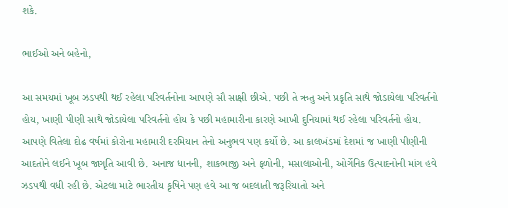શકે.

ભાઈઓ અને બહેનો,

આ સમયમાં ખૂબ ઝડપથી થઈ રહેલા પરિવર્તનોના આપણે સૌ સાક્ષી છીએ. પછી તે ઋતુ અને પ્રકૃતિ સાથે જોડાયેલા પરિવર્તનો હોય, ખાણી પીણી સાથે જોડાયેલા પરિવર્તનો હોય કે પછી મહામારીના કારણે આખી દુનિયામાં થઈ રહેલા પરિવર્તનો હોય. આપણે વિતેલા દોઢ વર્ષમાં કોરોના મહામારી દરમિયાન તેનો અનુભવ પણ કર્યો છે. આ કાલખંડમાં દેશમાં જ ખાણી પીણીની આદતોને લઈને ખૂબ જાગૃતિ આવી છે. અનાજ ધાનની, શાકભાજી અને ફળોની, મસાલાઓની, ઓર્ગેનિક ઉત્પાદનોની માંગ હવે ઝડપથી વધી રહી છે. એટલા માટે ભારતીય કૃષિને પણ હવે આ જ બદલાતી જરૂરિયાતો અને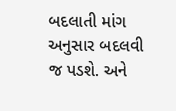બદલાતી માંગ અનુસાર બદલવી જ પડશે. અને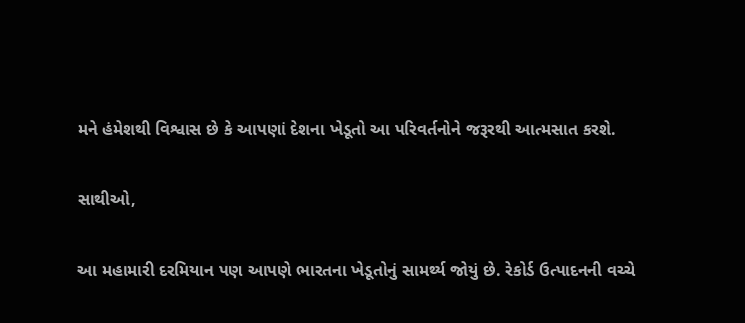મને હંમેશથી વિશ્વાસ છે કે આપણાં દેશના ખેડૂતો આ પરિવર્તનોને જરૂરથી આત્મસાત કરશે.

સાથીઓ,

આ મહામારી દરમિયાન પણ આપણે ભારતના ખેડૂતોનું સામર્થ્ય જોયું છે. રેકોર્ડ ઉત્પાદનની વચ્ચે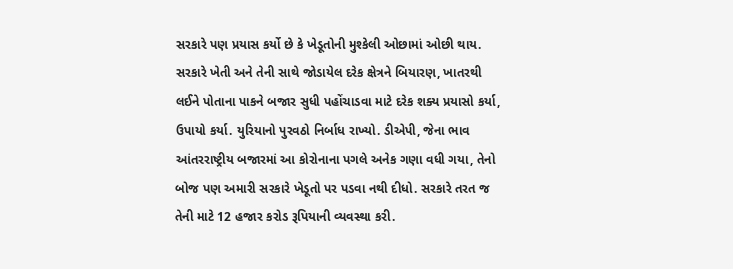સરકારે પણ પ્રયાસ કર્યો છે કે ખેડૂતોની મુશ્કેલી ઓછામાં ઓછી થાય. સરકારે ખેતી અને તેની સાથે જોડાયેલ દરેક ક્ષેત્રને બિયારણ, ખાતરથી લઈને પોતાના પાકને બજાર સુધી પહોંચાડવા માટે દરેક શક્ય પ્રયાસો કર્યા, ઉપાયો કર્યા. યુરિયાનો પુરવઠો નિર્બાધ રાખ્યો. ડીએપી, જેના ભાવ આંતરરાષ્ટ્રીય બજારમાં આ કોરોનાના પગલે અનેક ગણા વધી ગયા, તેનો બોજ પણ અમારી સરકારે ખેડૂતો પર પડવા નથી દીધો. સરકારે તરત જ તેની માટે 12 હજાર કરોડ રૂપિયાની વ્યવસ્થા કરી.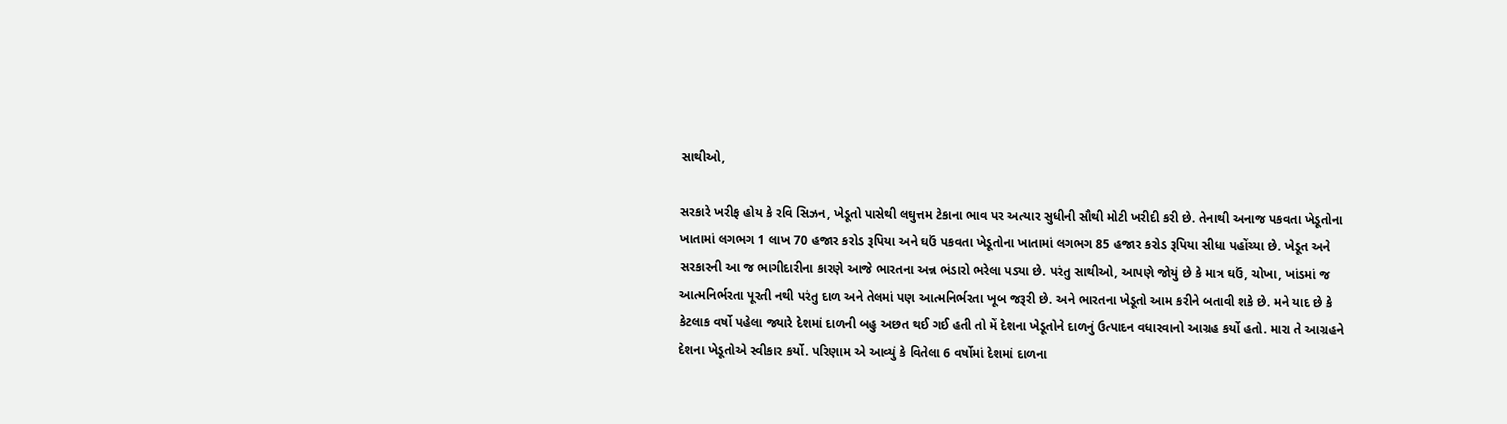સાથીઓ,

સરકારે ખરીફ હોય કે રવિ સિઝન, ખેડૂતો પાસેથી લઘુત્તમ ટેકાના ભાવ પર અત્યાર સુધીની સૌથી મોટી ખરીદી કરી છે. તેનાથી અનાજ પકવતા ખેડૂતોના ખાતામાં લગભગ 1 લાખ 70 હજાર કરોડ રૂપિયા અને ઘઉં પકવતા ખેડૂતોના ખાતામાં લગભગ 85 હજાર કરોડ રૂપિયા સીધા પહોંચ્યા છે. ખેડૂત અને સરકારની આ જ ભાગીદારીના કારણે આજે ભારતના અન્ન ભંડારો ભરેલા પડ્યા છે. પરંતુ સાથીઓ, આપણે જોયું છે કે માત્ર ઘઉં, ચોખા, ખાંડમાં જ આત્મનિર્ભરતા પૂરતી નથી પરંતુ દાળ અને તેલમાં પણ આત્મનિર્ભરતા ખૂબ જરૂરી છે. અને ભારતના ખેડૂતો આમ કરીને બતાવી શકે છે. મને યાદ છે કે કેટલાક વર્ષો પહેલા જ્યારે દેશમાં દાળની બહુ અછત થઈ ગઈ હતી તો મેં દેશના ખેડૂતોને દાળનું ઉત્પાદન વધારવાનો આગ્રહ કર્યો હતો. મારા તે આગ્રહને દેશના ખેડૂતોએ સ્વીકાર કર્યો. પરિણામ એ આવ્યું કે વિતેલા 6 વર્ષોમાં દેશમાં દાળના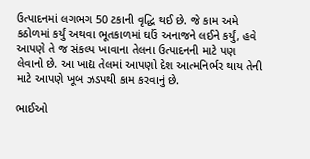ઉત્પાદનમાં લગભગ 50 ટકાની વૃદ્ધિ થઈ છે. જે કામ અમે કઠોળમાં કર્યું અથવા ભૂતકાળમાં ઘઉં અનાજને લઈને કર્યું, હવે આપણે તે જ સંકલ્પ ખાવાના તેલના ઉત્પાદનની માટે પણ લેવાનો છે. આ ખાદ્ય તેલમાં આપણો દેશ આત્મનિર્ભર થાય તેની માટે આપણે ખૂબ ઝડપથી કામ કરવાનું છે.

ભાઈઓ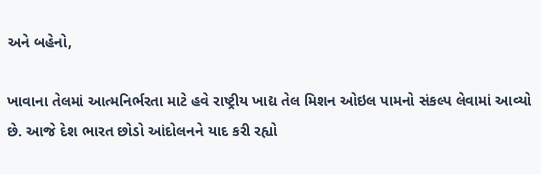અને બહેનો,

ખાવાના તેલમાં આત્મનિર્ભરતા માટે હવે રાષ્ટ્રીય ખાદ્ય તેલ મિશન ઓઇલ પામનો સંકલ્પ લેવામાં આવ્યો છે. આજે દેશ ભારત છોડો આંદોલનને યાદ કરી રહ્યો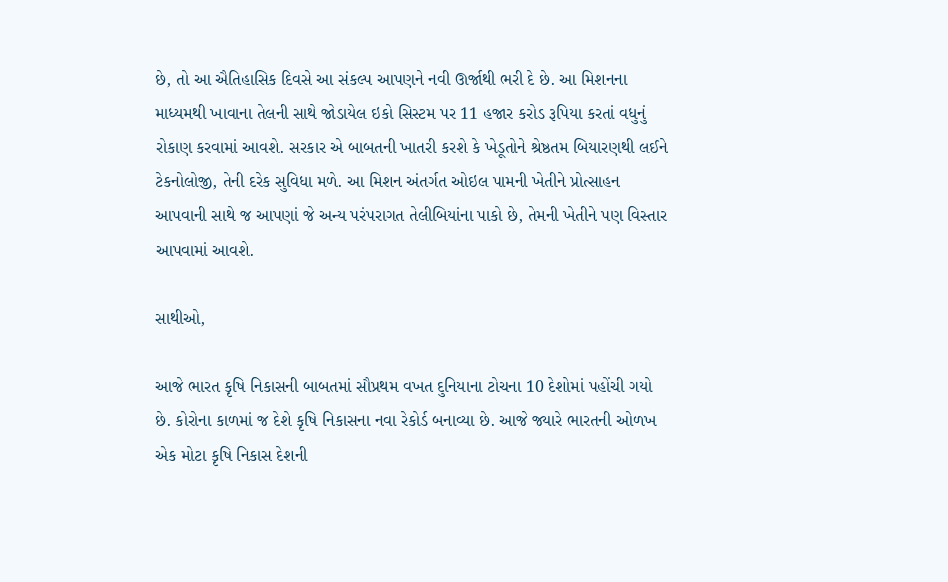છે, તો આ ઐતિહાસિક દિવસે આ સંકલ્પ આપણને નવી ઊર્જાથી ભરી દે છે. આ મિશનના માધ્યમથી ખાવાના તેલની સાથે જોડાયેલ ઇકો સિસ્ટમ પર 11 હજાર કરોડ રૂપિયા કરતાં વધુનું રોકાણ કરવામાં આવશે. સરકાર એ બાબતની ખાતરી કરશે કે ખેડૂતોને શ્રેષ્ઠતમ બિયારણથી લઈને ટેકનોલોજી, તેની દરેક સુવિધા મળે. આ મિશન અંતર્ગત ઓઇલ પામની ખેતીને પ્રોત્સાહન આપવાની સાથે જ આપણાં જે અન્ય પરંપરાગત તેલીબિયાંના પાકો છે, તેમની ખેતીને પણ વિસ્તાર આપવામાં આવશે.

સાથીઓ,

આજે ભારત કૃષિ નિકાસની બાબતમાં સૌપ્રથમ વખત દુનિયાના ટોચના 10 દેશોમાં પહોંચી ગયો છે. કોરોના કાળમાં જ દેશે કૃષિ નિકાસના નવા રેકોર્ડ બનાવ્યા છે. આજે જ્યારે ભારતની ઓળખ એક મોટા કૃષિ નિકાસ દેશની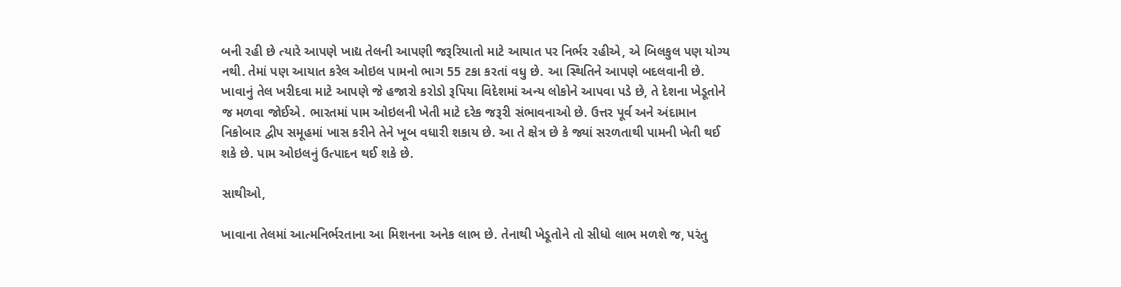બની રહી છે ત્યારે આપણે ખાદ્ય તેલની આપણી જરૂરિયાતો માટે આયાત પર નિર્ભર રહીએ, એ બિલકુલ પણ યોગ્ય નથી. તેમાં પણ આયાત કરેલ ઓઇલ પામનો ભાગ 55 ટકા કરતાં વધુ છે. આ સ્થિતિને આપણે બદલવાની છે. ખાવાનું તેલ ખરીદવા માટે આપણે જે હજારો કરોડો રૂપિયા વિદેશમાં અન્ય લોકોને આપવા પડે છે, તે દેશના ખેડૂતોને જ મળવા જોઈએ. ભારતમાં પામ ઓઇલની ખેતી માટે દરેક જરૂરી સંભાવનાઓ છે. ઉત્તર પૂર્વ અને અંદામાન નિકોબાર દ્વીપ સમૂહમાં ખાસ કરીને તેને ખૂબ વધારી શકાય છે. આ તે ક્ષેત્ર છે કે જ્યાં સરળતાથી પામની ખેતી થઈ શકે છે. પામ ઓઇલનું ઉત્પાદન થઈ શકે છે.

સાથીઓ,

ખાવાના તેલમાં આત્મનિર્ભરતાના આ મિશનના અનેક લાભ છે. તેનાથી ખેડૂતોને તો સીધો લાભ મળશે જ, પરંતુ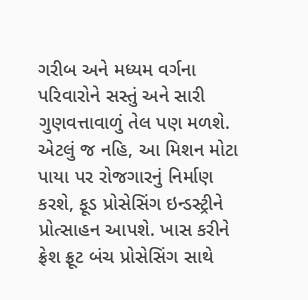ગરીબ અને મધ્યમ વર્ગના પરિવારોને સસ્તું અને સારી ગુણવત્તાવાળું તેલ પણ મળશે. એટલું જ નહિ, આ મિશન મોટા પાયા પર રોજગારનું નિર્માણ કરશે, ફૂડ પ્રોસેસિંગ ઇન્ડસ્ટ્રીને પ્રોત્સાહન આપશે. ખાસ કરીને ફ્રેશ ફ્રૂટ બંચ પ્રોસેસિંગ સાથે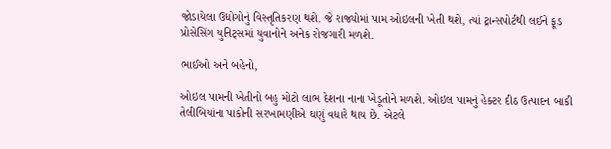જોડાયેલા ઉદ્યોગોનું વિસ્તૃતિકરણ થશે. જે રાજ્યોમાં પામ ઓઇલની ખેતી થશે, ત્યાં ટ્રાન્સપોર્ટથી લઈને ફૂડ પ્રોસેસિંગ યુનિટ્સમાં યુવાનોને અનેક રોજગારી મળશે.

ભાઈઓ અને બહેનો,

ઓઇલ પામની ખેતીનો બહુ મોટો લાભ દેશના નાના ખેડૂતોને મળશે. ઓઇલ પામનું હેક્ટર દીઠ ઉત્પાદન બાકી તેલીબિયાંના પાકોની સરખામણીએ ઘણું વધારે થાય છે. એટલે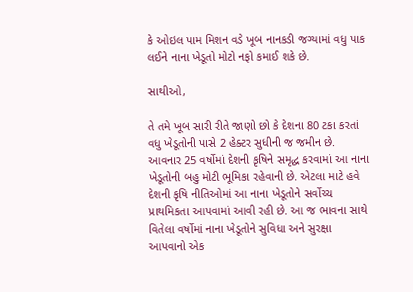કે ઓઇલ પામ મિશન વડે ખૂબ નાનકડી જગ્યામાં વધુ પાક લઈને નાના ખેડૂતો મોટો નફો કમાઈ શકે છે.

સાથીઓ,

તે તમે ખૂબ સારી રીતે જાણો છો કે દેશના 80 ટકા કરતાં વધુ ખેડૂતોની પાસે 2 હેક્ટર સુધીની જ જમીન છે. આવનાર 25 વર્ષોમાં દેશની કૃષિને સમૃદ્ધ કરવામાં આ નાના ખેડૂતોની બહુ મોટી ભૂમિકા રહેવાની છે. એટલા માટે હવે દેશની કૃષિ નીતિઓમાં આ નાના ખેડૂતોને સર્વોચ્ચ પ્રાથમિકતા આપવામાં આવી રહી છે. આ જ ભાવના સાથે વિતેલા વર્ષોમાં નાના ખેડૂતોને સુવિધા અને સુરક્ષા આપવાનો એક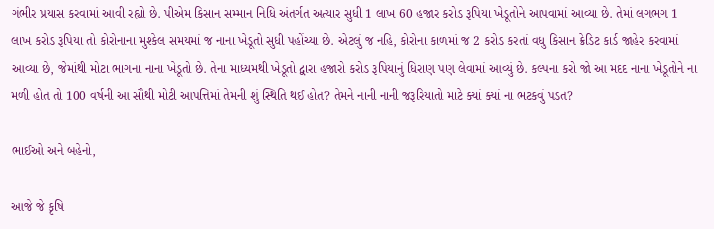ગંભીર પ્રયાસ કરવામાં આવી રહ્યો છે. પીએમ કિસાન સમ્માન નિધિ અંતર્ગત અત્યાર સુધી 1 લાખ 60 હજાર કરોડ રૂપિયા ખેડૂતોને આપવામાં આવ્યા છે. તેમાં લગભગ 1 લાખ કરોડ રૂપિયા તો કોરોનાના મુશ્કેલ સમયમાં જ નાના ખેડૂતો સુધી પહોંચ્યા છે. એટલું જ નહિ, કોરોના કાળમાં જ 2 કરોડ કરતાં વધુ કિસાન ક્રેડિટ કાર્ડ જાહેર કરવામાં આવ્યા છે, જેમાંથી મોટા ભાગના નાના ખેડૂતો છે. તેના માધ્યમથી ખેડૂતો દ્વારા હજારો કરોડ રૂપિયાનું ધિરાણ પણ લેવામાં આવ્યું છે. કલ્પના કરો જો આ મદદ નાના ખેડૂતોને ના મળી હોત તો 100 વર્ષની આ સૌથી મોટી આપત્તિમાં તેમની શું સ્થિતિ થઈ હોત? તેમને નાની નાની જરૂરિયાતો માટે ક્યાં ક્યાં ના ભટકવું પડત?

ભાઈઓ અને બહેનો,

આજે જે કૃષિ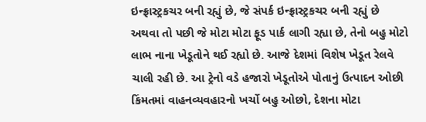ઇન્ફ્રાસ્ટ્રકચર બની રહ્યું છે, જે સંપર્ક ઇન્ફ્રાસ્ટ્રકચર બની રહ્યું છે અથવા તો પછી જે મોટા મોટા ફૂડ પાર્ક લાગી રહ્યા છે, તેનો બહુ મોટો લાભ નાના ખેડૂતોને થઈ રહ્યો છે. આજે દેશમાં વિશેષ ખેડૂત રેલવે ચાલી રહી છે. આ ટ્રેનો વડે હજારો ખેડૂતોએ પોતાનું ઉત્પાદન ઓછી કિંમતમાં વાહનવ્યવહારનો ખર્ચો બહુ ઓછો, દેશના મોટા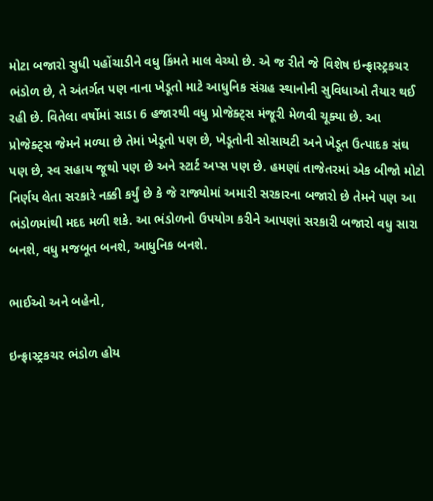મોટા બજારો સુધી પહોંચાડીને વધુ કિંમતે માલ વેચ્યો છે. એ જ રીતે જે વિશેષ ઇન્ફ્રાસ્ટ્રકચર ભંડોળ છે, તે અંતર્ગત પણ નાના ખેડૂતો માટે આધુનિક સંગ્રહ સ્થાનોની સુવિધાઓ તૈયાર થઈ રહી છે. વિતેલા વર્ષોમાં સાડા 6 હજારથી વધુ પ્રોજેક્ટ્સ મંજૂરી મેળવી ચૂક્યા છે. આ પ્રોજેક્ટ્સ જેમને મળ્યા છે તેમાં ખેડૂતો પણ છે, ખેડૂતોની સોસાયટી અને ખેડૂત ઉત્પાદક સંઘ પણ છે, સ્વ સહાય જૂથો પણ છે અને સ્ટાર્ટ અપ્સ પણ છે. હમણાં તાજેતરમાં એક બીજો મોટો નિર્ણય લેતા સરકારે નક્કી કર્યું છે કે જે રાજ્યોમાં અમારી સરકારના બજારો છે તેમને પણ આ ભંડોળમાંથી મદદ મળી શકે. આ ભંડોળનો ઉપયોગ કરીને આપણાં સરકારી બજારો વધુ સારા બનશે, વધુ મજબૂત બનશે, આધુનિક બનશે.

ભાઈઓ અને બહેનો,

ઇન્ફ્રાસ્ટ્રકચર ભંડોળ હોય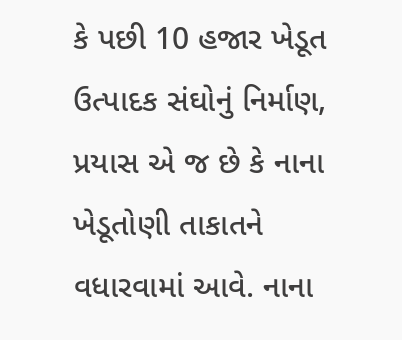કે પછી 10 હજાર ખેડૂત ઉત્પાદક સંઘોનું નિર્માણ, પ્રયાસ એ જ છે કે નાના ખેડૂતોણી તાકાતને વધારવામાં આવે. નાના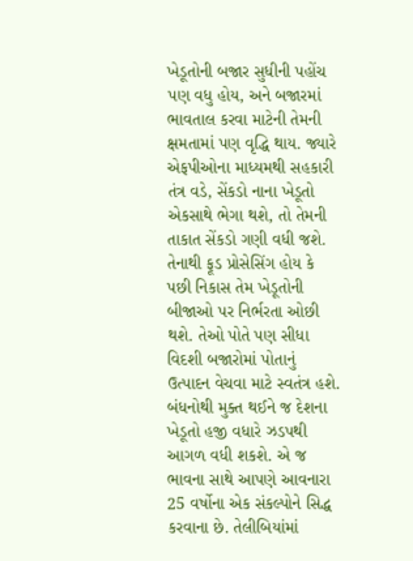ખેડૂતોની બજાર સુધીની પહોંચ પણ વધુ હોય, અને બજારમાં ભાવતાલ કરવા માટેની તેમની ક્ષમતામાં પણ વૃદ્ધિ થાય. જ્યારે એફપીઓના માધ્યમથી સહકારી તંત્ર વડે, સેંકડો નાના ખેડૂતો એકસાથે ભેગા થશે, તો તેમની તાકાત સેંકડો ગણી વધી જશે. તેનાથી ફૂડ પ્રોસેસિંગ હોય કે પછી નિકાસ તેમ ખેડૂતોની બીજાઓ પર નિર્ભરતા ઓછી થશે. તેઓ પોતે પણ સીધા વિદશી બજારોમાં પોતાનું ઉત્પાદન વેચવા માટે સ્વતંત્ર હશે. બંધનોથી મુક્ત થઈને જ દેશના ખેડૂતો હજી વધારે ઝડપથી આગળ વધી શકશે. એ જ ભાવના સાથે આપણે આવનારા 25 વર્ષોના એક સંકલ્પોને સિદ્ધ કરવાના છે. તેલીબિયાંમાં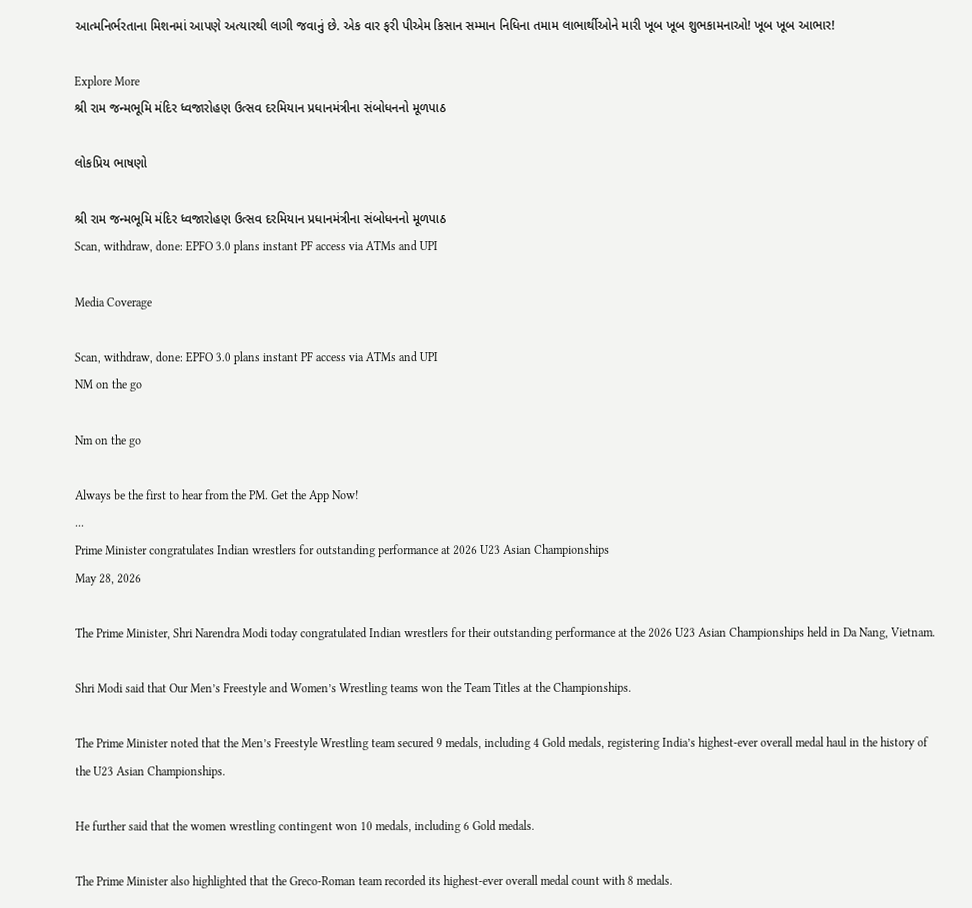આત્મનિર્ભરતાના મિશનમાં આપણે અત્યારથી લાગી જવાનું છે. એક વાર ફરી પીએમ કિસાન સમ્માન નિધિના તમામ લાભાર્થીઓને મારી ખૂબ ખૂબ શુભકામનાઓ! ખૂબ ખૂબ આભાર!

Explore More
શ્રી રામ જન્મભૂમિ મંદિર ધ્વજારોહણ ઉત્સવ દરમિયાન પ્રધાનમંત્રીના સંબોધનનો મૂળપાઠ

લોકપ્રિય ભાષણો

શ્રી રામ જન્મભૂમિ મંદિર ધ્વજારોહણ ઉત્સવ દરમિયાન પ્રધાનમંત્રીના સંબોધનનો મૂળપાઠ
Scan, withdraw, done: EPFO 3.0 plans instant PF access via ATMs and UPI

Media Coverage

Scan, withdraw, done: EPFO 3.0 plans instant PF access via ATMs and UPI
NM on the go

Nm on the go

Always be the first to hear from the PM. Get the App Now!
...
Prime Minister congratulates Indian wrestlers for outstanding performance at 2026 U23 Asian Championships
May 28, 2026

The Prime Minister, Shri Narendra Modi today congratulated Indian wrestlers for their outstanding performance at the 2026 U23 Asian Championships held in Da Nang, Vietnam.

Shri Modi said that Our Men’s Freestyle and Women’s Wrestling teams won the Team Titles at the Championships.

The Prime Minister noted that the Men’s Freestyle Wrestling team secured 9 medals, including 4 Gold medals, registering India’s highest-ever overall medal haul in the history of the U23 Asian Championships.

He further said that the women wrestling contingent won 10 medals, including 6 Gold medals.

The Prime Minister also highlighted that the Greco-Roman team recorded its highest-ever overall medal count with 8 medals.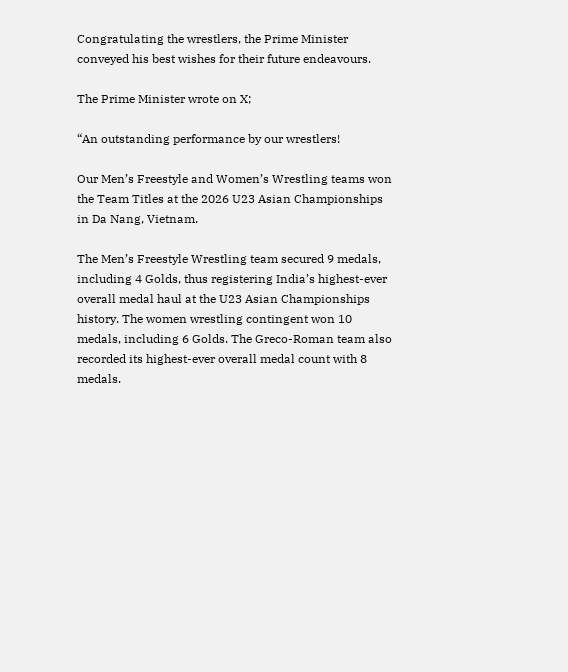Congratulating the wrestlers, the Prime Minister conveyed his best wishes for their future endeavours.

The Prime Minister wrote on X;

“An outstanding performance by our wrestlers!

Our Men’s Freestyle and Women’s Wrestling teams won the Team Titles at the 2026 U23 Asian Championships in Da Nang, Vietnam.

The Men’s Freestyle Wrestling team secured 9 medals, including 4 Golds, thus registering India’s highest-ever overall medal haul at the U23 Asian Championships history. The women wrestling contingent won 10 medals, including 6 Golds. The Greco-Roman team also recorded its highest-ever overall medal count with 8 medals.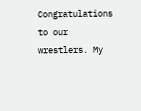Congratulations to our wrestlers. My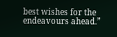best wishes for the endeavours ahead.”